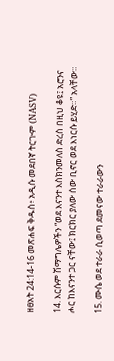ዘፀአት 24:14-16 መጽሐፍ ቅዱስ፥ አዲሱ መደበኛ ትርጒም (NASV)

14. እርሱም ሽማግሌዎችን “ወደ እናንተ እስክንመለስ ድረስ በዚህ ቆዩ፤ አሮንና ሖር ከእናንተ ጋር ናቸው፤ ክርክር ያለው ሰው ቢኖር ወደ እነርሱ ይሂድ።” አላቸው።

15. ሙሴ ወደ ተራራ ሲወጣ ደመናው ተራራውን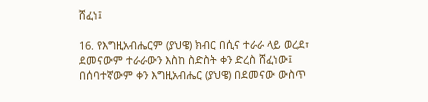ሸፈነ፤

16. የእግዚአብሔርም (ያህዌ) ክብር በሲና ተራራ ላይ ወረደ፣ ደመናውም ተራራውን እስከ ስድስት ቀን ድረስ ሸፈነው፤ በሰባተኛውም ቀን እግዚአብሔር (ያህዌ) በደመናው ውስጥ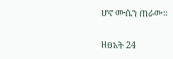ሆኖ ሙሴን ጠራው።

ዘፀአት 24